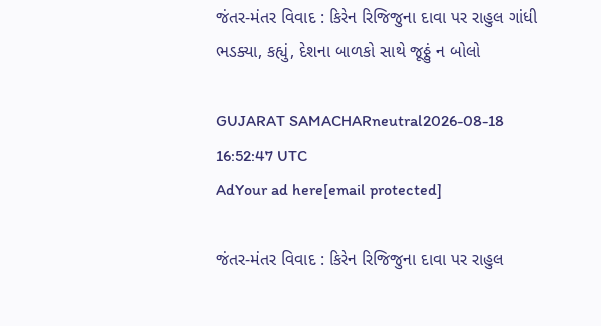જંતર-મંતર વિવાદ : કિરેન રિજિજુના દાવા પર રાહુલ ગાંધી ભડક્યા, કહ્યું, દેશના બાળકો સાથે જૂઠ્ઠું ન બોલો

GUJARAT SAMACHARneutral2026-08-18 16:52:47 UTC
AdYour ad here[email protected]

જંતર-મંતર વિવાદ : કિરેન રિજિજુના દાવા પર રાહુલ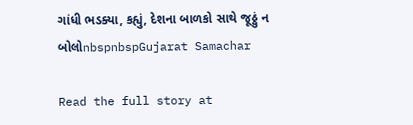ગાંધી ભડક્યા, કહ્યું, દેશના બાળકો સાથે જૂઠ્ઠું ન બોલોnbspnbspGujarat Samachar

Read the full story at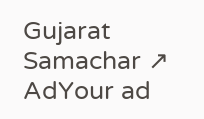Gujarat Samachar ↗
AdYour ad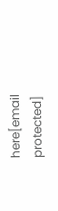here[email protected]